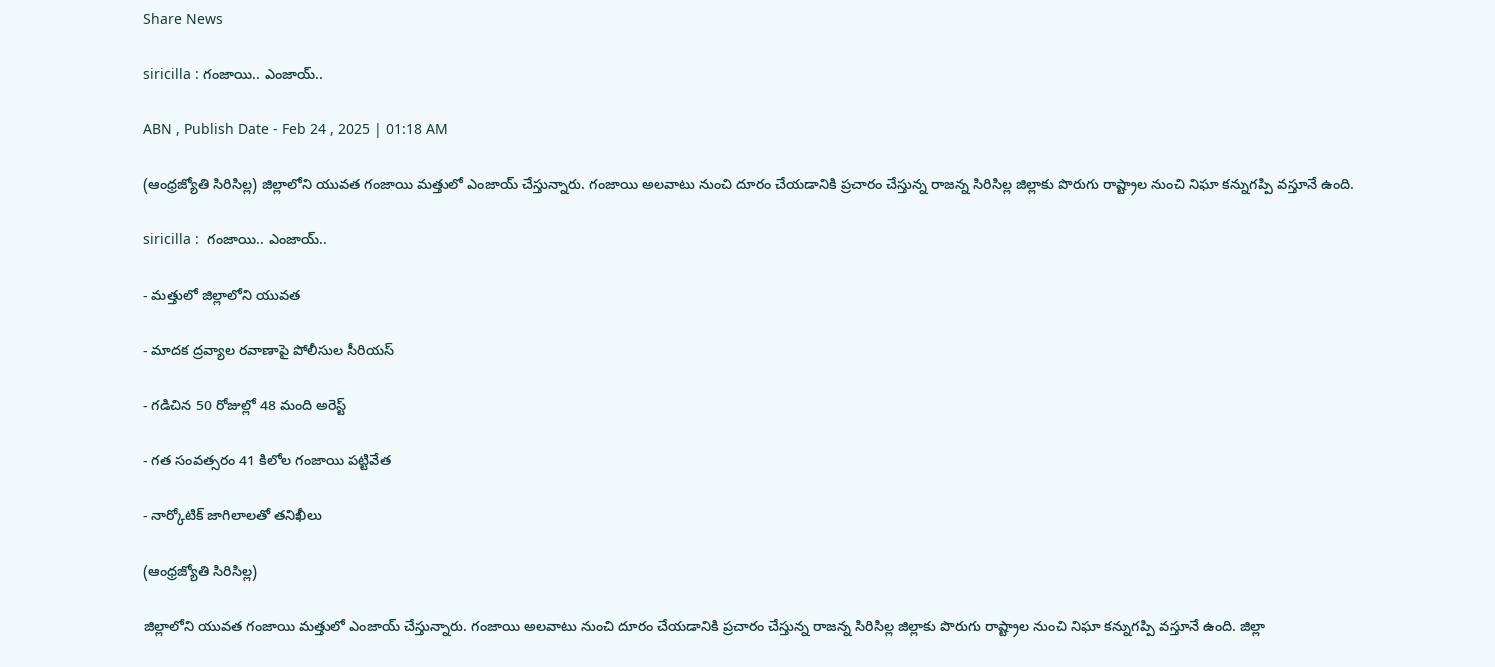Share News

siricilla : గంజాయి.. ఎంజాయ్‌..

ABN , Publish Date - Feb 24 , 2025 | 01:18 AM

(ఆంధ్రజ్యోతి సిరిసిల్ల) జిల్లాలోని యువత గంజాయి మత్తులో ఎంజాయ్‌ చేస్తున్నారు. గంజాయి అలవాటు నుంచి దూరం చేయడానికి ప్రచారం చేస్తున్న రాజన్న సిరిసిల్ల జిల్లాకు పొరుగు రాష్ట్రాల నుంచి నిఘా కన్నుగప్పి వస్తూనే ఉంది.

siricilla :  గంజాయి.. ఎంజాయ్‌..

- మత్తులో జిల్లాలోని యువత

- మాదక ద్రవ్యాల రవాణాపై పోలీసుల సీరియస్‌

- గడిచిన 50 రోజుల్లో 48 మంది అరెస్ట్‌

- గత సంవత్సరం 41 కిలోల గంజాయి పట్టివేత

- నార్కోటిక్‌ జాగిలాలతో తనిఖీలు

(ఆంధ్రజ్యోతి సిరిసిల్ల)

జిల్లాలోని యువత గంజాయి మత్తులో ఎంజాయ్‌ చేస్తున్నారు. గంజాయి అలవాటు నుంచి దూరం చేయడానికి ప్రచారం చేస్తున్న రాజన్న సిరిసిల్ల జిల్లాకు పొరుగు రాష్ట్రాల నుంచి నిఘా కన్నుగప్పి వస్తూనే ఉంది. జిల్లా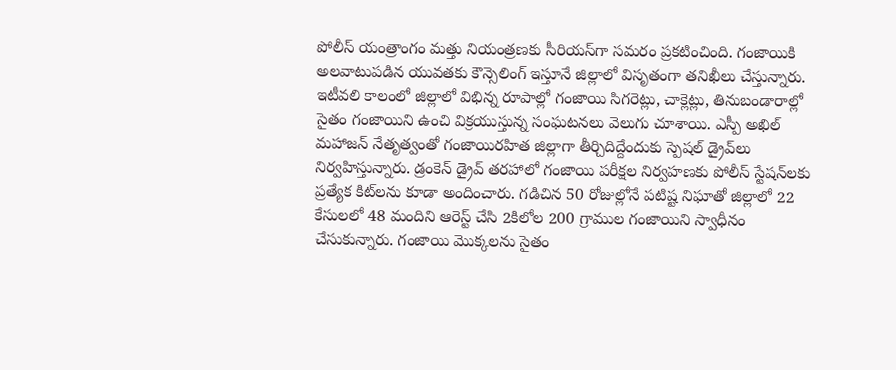పోలీస్‌ యంత్రాంగం మత్తు నియంత్రణకు సీరియస్‌గా సమరం ప్రకటించింది. గంజాయికి అలవాటుపడిన యువతకు కౌన్సెలింగ్‌ ఇస్తూనే జిల్లాలో విసృతంగా తనిఖీలు చేస్తున్నారు. ఇటీవలి కాలంలో జిల్లాలో విభిన్న రూపాల్లో గంజాయి సిగరెట్లు, చాక్లెట్లు, తినుబండారాల్లో సైతం గంజాయిని ఉంచి విక్రయుస్తున్న సంఘటనలు వెలుగు చూశాయి. ఎస్పీ అఖిల్‌ మహాజన్‌ నేతృత్వంతో గంజాయిరహిత జిల్లాగా తీర్చిదిద్దేందుకు స్పెషల్‌ డ్రైవ్‌లు నిర్వహిస్తున్నారు. డ్రంకెన్‌ డ్రైవ్‌ తరహాలో గంజాయి పరీక్షల నిర్వహణకు పోలీస్‌ స్టేషన్‌లకు ప్రత్యేక కిట్‌లను కూడా అందించారు. గడిచిన 50 రోజుల్లోనే పటిష్ట నిఘాతో జిల్లాలో 22 కేసులలో 48 మందిని ఆరెస్ట్‌ చేసి 2కిలోల 200 గ్రాముల గంజాయిని స్వాధీనం చేసుకున్నారు. గంజాయి మొక్కలను సైతం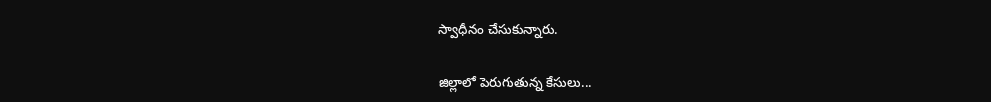స్వాధీనం చేసుకున్నారు.

జిల్లాలో పెరుగుతున్న కేసులు...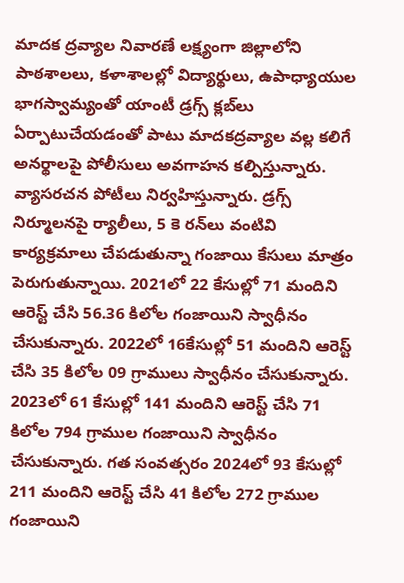మాదక ద్రవ్యాల నివారణే లక్ష్యంగా జిల్లాలోని పాఠశాలలు, కళాశాలల్లో విద్యార్థులు, ఉపాధ్యాయుల భాగస్వామ్యంతో యాంటీ డ్రగ్స్‌ క్లబ్‌లు ఏర్పాటుచేయడంతో పాటు మాదకద్రవ్యాల వల్ల కలిగే అనర్థాలపై పోలీసులు అవగాహన కల్పిస్తున్నారు. వ్యాసరచన పోటీలు నిర్వహిస్తున్నారు. డ్రగ్స్‌ నిర్మూలనపై ర్యాలీలు, 5 కె రన్‌లు వంటివి కార్యక్రమాలు చేపడుతున్నా గంజాయి కేసులు మాత్రం పెరుగుతున్నాయి. 2021లో 22 కేసుల్లో 71 మందిని ఆరెస్ట్‌ చేసి 56.36 కిలోల గంజాయిని స్వాధీనం చేసుకున్నారు. 2022లో 16కేసుల్లో 51 మందిని ఆరెస్ట్‌ చేసి 35 కిలోల 09 గ్రాములు స్వాధీనం చేసుకున్నారు. 2023లో 61 కేసుల్లో 141 మందిని ఆరెస్ట్‌ చేసి 71 కిలోల 794 గ్రాముల గంజాయిని స్వాధీనం చేసుకున్నారు. గత సంవత్సరం 2024లో 93 కేసుల్లో 211 మందిని ఆరెస్ట్‌ చేసి 41 కిలోల 272 గ్రాముల గంజాయిని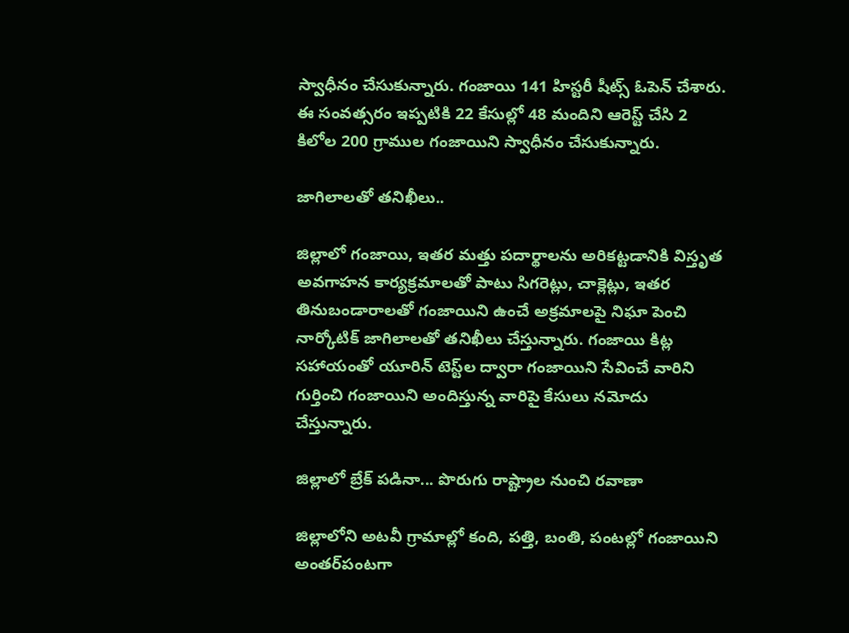స్వాధీనం చేసుకున్నారు. గంజాయి 141 హిస్టరీ షీట్స్‌ ఓపెన్‌ చేశారు. ఈ సంవత్సరం ఇప్పటికి 22 కేసుల్లో 48 మందిని ఆరెస్ట్‌ చేసి 2 కిలోల 200 గ్రాముల గంజాయిని స్వాధీనం చేసుకున్నారు.

జాగిలాలతో తనిఖీలు..

జిల్లాలో గంజాయి, ఇతర మత్తు పదార్థాలను అరికట్టడానికి విస్తృత అవగాహన కార్యక్రమాలతో పాటు సిగరెట్లు, చాక్లెట్లు, ఇతర తినుబండారాలతో గంజాయిని ఉంచే అక్రమాలపై నిఘా పెంచి నార్కోటిక్‌ జాగిలాలతో తనిఖీలు చేస్తున్నారు. గంజాయి కిట్ల సహాయంతో యూరిన్‌ టెస్ట్‌ల ద్వారా గంజాయిని సేవించే వారిని గుర్తించి గంజాయిని అందిస్తున్న వారిపై కేసులు నమోదు చేస్తున్నారు.

జిల్లాలో బ్రేక్‌ పడినా... పొరుగు రాష్ట్రాల నుంచి రవాణా

జిల్లాలోని అటవీ గ్రామాల్లో కంది, పత్తి, బంతి, పంటల్లో గంజాయిని అంతర్‌పంటగా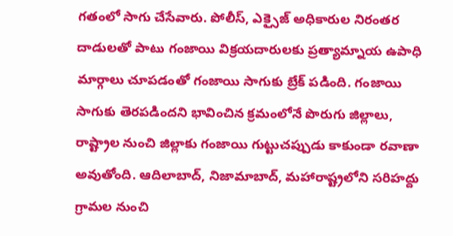గతంలో సాగు చేసేవారు. పోలీస్‌, ఎక్సైజ్‌ అధికారుల నిరంతర దాడులతో పాటు గంజాయి విక్రయదారులకు ప్రత్యామ్నాయ ఉపాధి మార్గాలు చూపడంతో గంజాయి సాగుకు బ్రేక్‌ పడింది. గంజాయి సాగుకు తెరపడిందని భావించిన క్రమంలోనే పొరుగు జిల్లాలు, రాష్ట్రాల నుంచి జిల్లాకు గంజాయి గుట్టుచప్పుడు కాకుండా రవాణా అవుతోంది. ఆదిలాబాద్‌, నిజామాబాద్‌, మహారాష్ట్రలోని సరిహద్దు గ్రామల నుంచి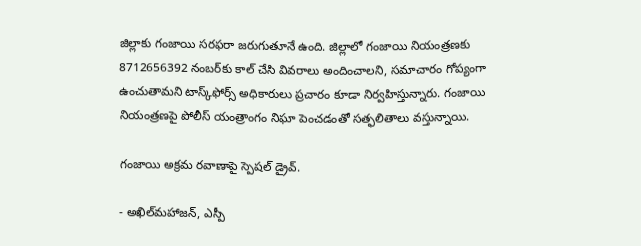జిల్లాకు గంజాయి సరఫరా జరుగుతూనే ఉంది. జిల్లాలో గంజాయి నియంత్రణకు 8712656392 నంబర్‌కు కాల్‌ చేసి వివరాలు అందించాలని, సమాచారం గోప్యంగా ఉంచుతామని టాస్క్‌ఫోర్స్‌ అధికారులు ప్రచారం కూడా నిర్వహిస్తున్నారు. గంజాయి నియంత్రణపై పోలీస్‌ యంత్రాంగం నిఘా పెంచడంతో సత్ఫలితాలు వస్తున్నాయి.

గంజాయి అక్రమ రవాణాపై స్పెషల్‌ డ్రైవ్‌.

- అఖిల్‌మహాజన్‌, ఎస్పీ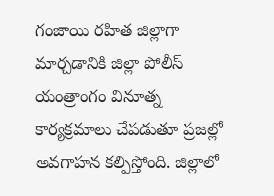గంజాయి రహిత జిల్లాగా మార్చడానికి జిల్లా పోలీస్‌ యంత్రాంగం వినూత్న కార్యక్రమాలు చేపడుతూ ప్రజల్లో అవగాహన కల్పిస్తోంది. జిల్లాలో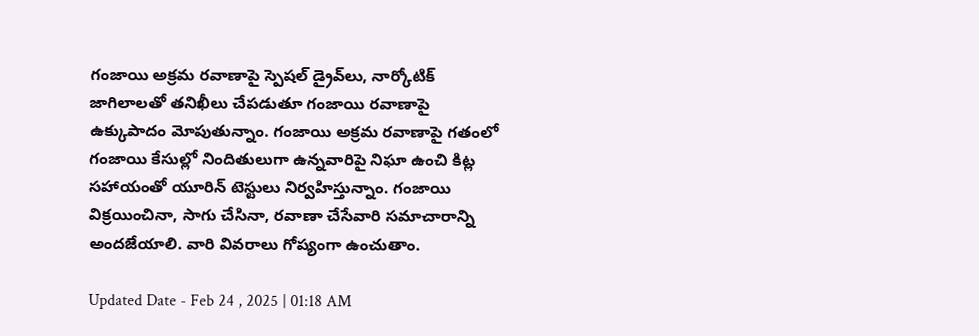గంజాయి అక్రమ రవాణాపై స్పెషల్‌ డ్రైవ్‌లు, నార్కోటిక్‌ జాగిలాలతో తనిఖీలు చేపడుతూ గంజాయి రవాణాపై ఉక్కుపాదం మోపుతున్నాం. గంజాయి అక్రమ రవాణాపై గతంలో గంజాయి కేసుల్లో నిందితులుగా ఉన్నవారిపై నిఘా ఉంచి కిట్ల సహాయంతో యూరిన్‌ టెస్టులు నిర్వహిస్తున్నాం. గంజాయి విక్రయించినా, సాగు చేసినా, రవాణా చేసేవారి సమాచారాన్ని అందజేయాలి. వారి వివరాలు గోప్యంగా ఉంచుతాం.

Updated Date - Feb 24 , 2025 | 01:18 AM